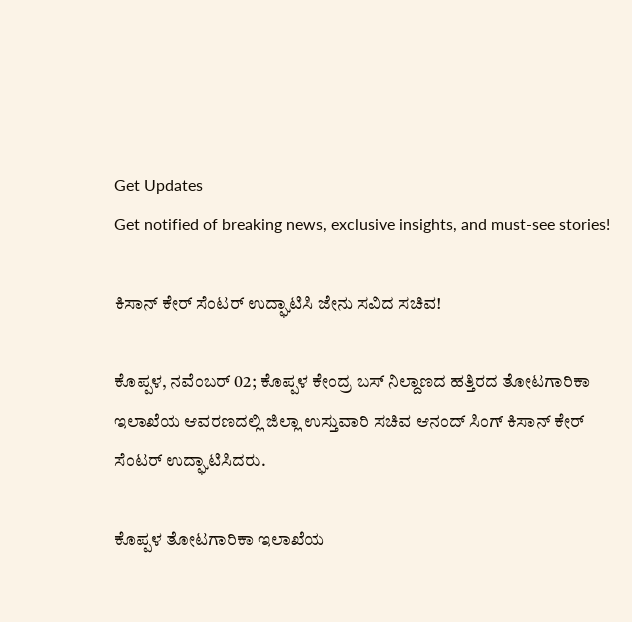Get Updates
Get notified of breaking news, exclusive insights, and must-see stories!

ಕಿಸಾನ್ ಕೇರ್ ಸೆಂಟರ್ ಉದ್ಘಾಟಿಸಿ ಜೇನು ಸವಿದ ಸಚಿವ!

ಕೊಪ್ಪಳ, ನವೆಂಬರ್ 02; ಕೊಪ್ಪಳ ಕೇಂದ್ರ ಬಸ್ ನಿಲ್ದಾಣದ ಹತ್ತಿರದ ತೋಟಗಾರಿಕಾ ಇಲಾಖೆಯ ಆವರಣದಲ್ಲಿ ಜಿಲ್ಲಾ ಉಸ್ತುವಾರಿ ಸಚಿವ ಆನಂದ್ ಸಿಂಗ್ ಕಿಸಾನ್ ಕೇರ್ ಸೆಂಟರ್ ಉದ್ಘಾಟಿಸಿದರು.

ಕೊಪ್ಪಳ ತೋಟಗಾರಿಕಾ ಇಲಾಖೆಯ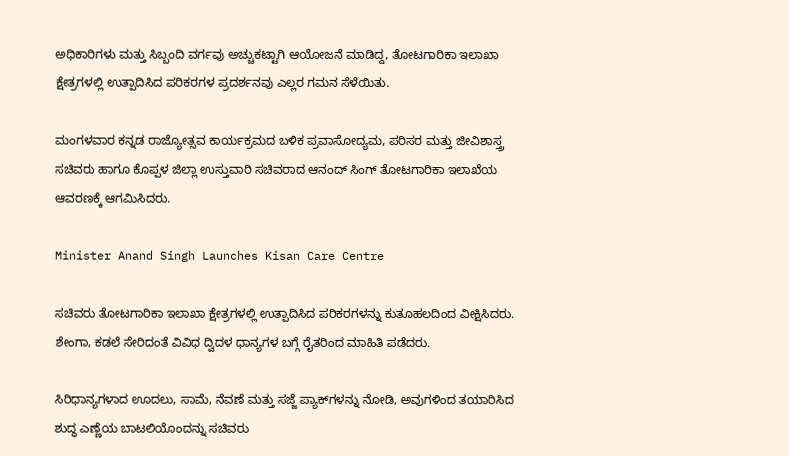ಅಧಿಕಾರಿಗಳು ಮತ್ತು ಸಿಬ್ಬಂದಿ ವರ್ಗವು ಅಚ್ಚುಕಟ್ಟಾಗಿ ಆಯೋಜನೆ ಮಾಡಿದ್ದ, ತೋಟಗಾರಿಕಾ ಇಲಾಖಾ ಕ್ಷೇತ್ರಗಳಲ್ಲಿ ಉತ್ಪಾದಿಸಿದ ಪರಿಕರಗಳ ಪ್ರದರ್ಶನವು ಎಲ್ಲರ ಗಮನ ಸೆಳೆಯಿತು.

ಮಂಗಳವಾರ ಕನ್ನಡ ರಾಜ್ಯೋತ್ಸವ ಕಾರ್ಯಕ್ರಮದ ಬಳಿಕ ಪ್ರವಾಸೋದ್ಯಮ, ಪರಿಸರ ಮತ್ತು ಜೀವಿಶಾಸ್ತ್ರ ಸಚಿವರು ಹಾಗೂ ಕೊಪ್ಪಳ ಜಿಲ್ಲಾ ಉಸ್ತುವಾರಿ ಸಚಿವರಾದ ಆನಂದ್ ಸಿಂಗ್ ತೋಟಗಾರಿಕಾ ಇಲಾಖೆಯ ಆವರಣಕ್ಕೆ ಆಗಮಿಸಿದರು.

Minister Anand Singh Launches Kisan Care Centre

ಸಚಿವರು ತೋಟಗಾರಿಕಾ ಇಲಾಖಾ ಕ್ಷೇತ್ರಗಳಲ್ಲಿ ಉತ್ಪಾದಿಸಿದ ಪರಿಕರಗಳನ್ನು ಕುತೂಹಲದಿಂದ ವೀಕ್ಷಿಸಿದರು. ಶೇಂಗಾ, ಕಡಲೆ ಸೇರಿದಂತೆ ವಿವಿಧ ದ್ವಿದಳ ಧಾನ್ಯಗಳ ಬಗ್ಗೆ ರೈತರಿಂದ ಮಾಹಿತಿ ಪಡೆದರು.

ಸಿರಿಧಾನ್ಯಗಳಾದ ಊದಲು, ಸಾಮೆ, ನೆವಣೆ ಮತ್ತು ಸಜ್ಜೆ ಪ್ಯಾಕ್‌ಗಳನ್ನು ನೋಡಿ, ಅವುಗಳಿಂದ ತಯಾರಿಸಿದ ಶುದ್ಧ ಎಣ್ಣೆಯ ಬಾಟಲಿಯೊಂದನ್ನು ಸಚಿವರು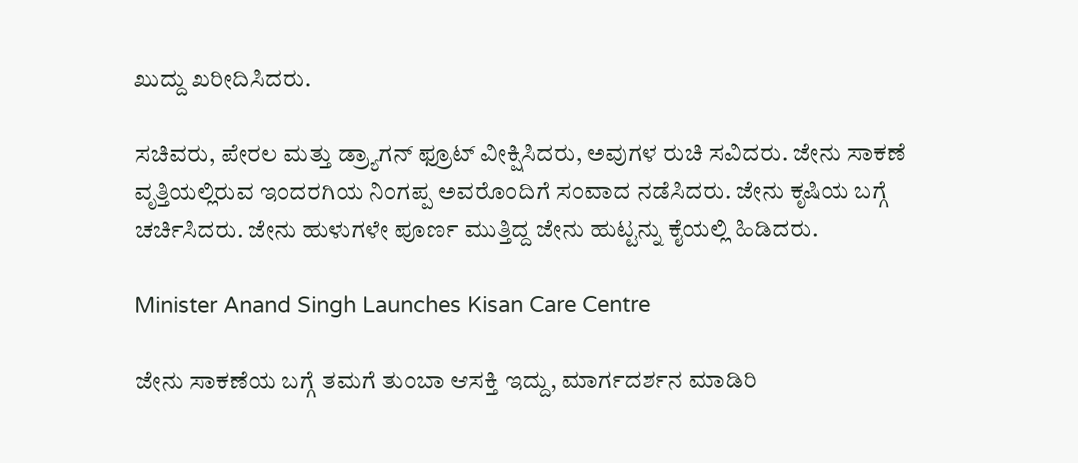ಖುದ್ದು ಖರೀದಿಸಿದರು.

ಸಚಿವರು, ಪೇರಲ ಮತ್ತು ಡ್ರ್ಯಾಗನ್ ಫ್ರೂಟ್‌ ವೀಕ್ಷಿಸಿದರು, ಅವುಗಳ ರುಚಿ ಸವಿದರು. ಜೇನು ಸಾಕಣೆ ವೃತ್ತಿಯಲ್ಲಿರುವ ಇಂದರಗಿಯ ನಿಂಗಪ್ಪ ಅವರೊಂದಿಗೆ ಸಂವಾದ ನಡೆಸಿದರು. ಜೇನು ಕೃಷಿಯ ಬಗ್ಗೆ ಚರ್ಚಿಸಿದರು. ಜೇನು ಹುಳುಗಳೇ ಪೂರ್ಣ ಮುತ್ತಿದ್ದ ಜೇನು ಹುಟ್ಟನ್ನು ಕೈಯಲ್ಲಿ ಹಿಡಿದರು.

Minister Anand Singh Launches Kisan Care Centre

ಜೇನು ಸಾಕಣೆಯ ಬಗ್ಗೆ ತಮಗೆ ತುಂಬಾ ಆಸಕ್ತಿ ಇದ್ದು, ಮಾರ್ಗದರ್ಶನ ಮಾಡಿರಿ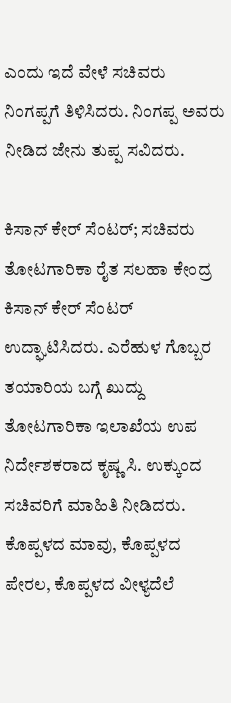ಎಂದು ಇದೆ ವೇಳೆ ಸಚಿವರು ನಿಂಗಪ್ಪಗೆ ತಿಳಿಸಿದರು. ನಿಂಗಪ್ಪ ಅವರು ನೀಡಿದ ಜೇನು ತುಪ್ಪ ಸವಿದರು.

ಕಿಸಾನ್ ಕೇರ್ ಸೆಂಟರ್; ಸಚಿವರು ತೋಟಗಾರಿಕಾ ರೈತ ಸಲಹಾ ಕೇಂದ್ರ ಕಿಸಾನ್ ಕೇರ್ ಸೆಂಟರ್‌ ಉದ್ಘಾಟಿಸಿದರು. ಎರೆಹುಳ ಗೊಬ್ಬರ ತಯಾರಿಯ ಬಗ್ಗೆ ಖುದ್ದು ತೋಟಗಾರಿಕಾ ಇಲಾಖೆಯ ಉಪ ನಿರ್ದೇಶಕರಾದ ಕೃಷ್ಣ ಸಿ. ಉಕ್ಕುಂದ ಸಚಿವರಿಗೆ ಮಾಹಿತಿ ನೀಡಿದರು. ಕೊಪ್ಪಳದ ಮಾವು, ಕೊಪ್ಪಳದ ಪೇರಲ, ಕೊಪ್ಪಳದ ವೀಳ್ಯದೆಲೆ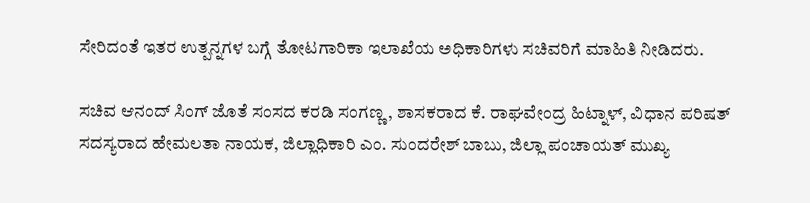ಸೇರಿದಂತೆ ಇತರ ಉತ್ಪನ್ನಗಳ ಬಗ್ಗೆ ತೋಟಗಾರಿಕಾ ಇಲಾಖೆಯ ಅಧಿಕಾರಿಗಳು ಸಚಿವರಿಗೆ ಮಾಹಿತಿ ನೀಡಿದರು.

ಸಚಿವ ಆನಂದ್ ಸಿಂಗ್ ಜೊತೆ ಸಂಸದ ಕರಡಿ ಸಂಗಣ್ಣ, ಶಾಸಕರಾದ ಕೆ. ರಾಘವೇಂದ್ರ ಹಿಟ್ನಾಳ್, ವಿಧಾನ ಪರಿಷತ್ ಸದಸ್ಯರಾದ ಹೇಮಲತಾ ನಾಯಕ, ಜಿಲ್ಲಾಧಿಕಾರಿ ಎಂ. ಸುಂದರೇಶ್ ಬಾಬು, ಜಿಲ್ಲಾ ಪಂಚಾಯತ್ ಮುಖ್ಯ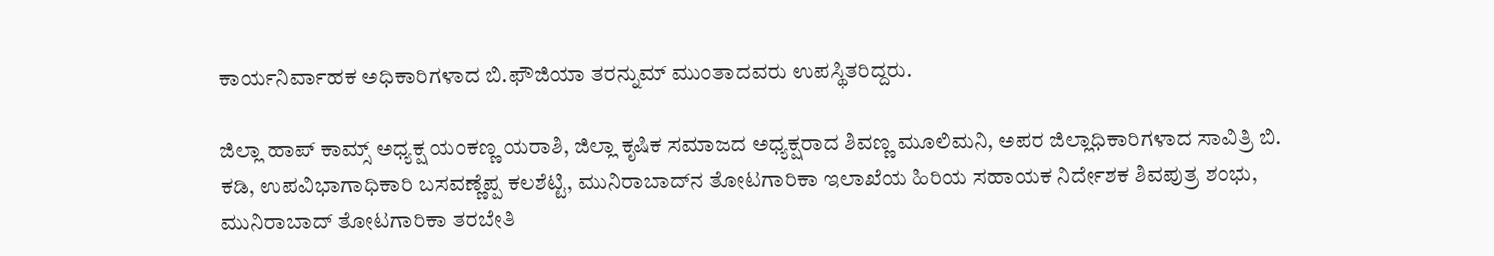ಕಾರ್ಯನಿರ್ವಾಹಕ ಅಧಿಕಾರಿಗಳಾದ ಬಿ.ಫೌಜಿಯಾ ತರನ್ನುಮ್ ಮುಂತಾದವರು ಉಪಸ್ಥಿತರಿದ್ದರು.

ಜಿಲ್ಲಾ ಹಾಪ್ ಕಾಮ್ಸ್ ಅಧ್ಯಕ್ಷ ಯಂಕಣ್ಣ ಯರಾಶಿ, ಜಿಲ್ಲಾ ಕೃಷಿಕ ಸಮಾಜದ ಅಧ್ಯಕ್ಷರಾದ ಶಿವಣ್ಣ ಮೂಲಿಮನಿ, ಅಪರ ಜಿಲ್ಲಾಧಿಕಾರಿಗಳಾದ ಸಾವಿತ್ರಿ ಬಿ. ಕಡಿ, ಉಪವಿಭಾಗಾಧಿಕಾರಿ ಬಸವಣ್ಣೆಪ್ಪ ಕಲಶೆಟ್ಟಿ, ಮುನಿರಾಬಾದ್‌ನ ತೋಟಗಾರಿಕಾ ಇಲಾಖೆಯ ಹಿರಿಯ ಸಹಾಯಕ ನಿರ್ದೇಶಕ ಶಿವಪುತ್ರ ಶಂಭು, ಮುನಿರಾಬಾದ್ ತೋಟಗಾರಿಕಾ ತರಬೇತಿ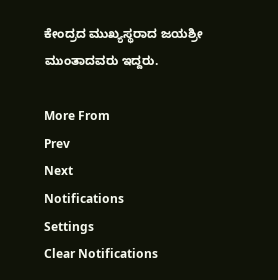ಕೇಂದ್ರದ ಮುಖ್ಯಸ್ಥರಾದ ಜಯಶ್ರೀ ಮುಂತಾದವರು ಇದ್ದರು.

More From
Prev
Next
Notifications
Settings
Clear Notifications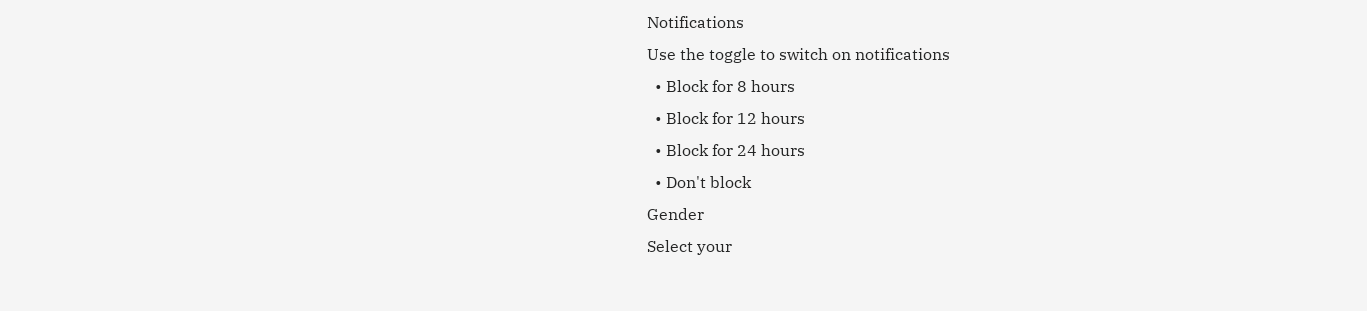Notifications
Use the toggle to switch on notifications
  • Block for 8 hours
  • Block for 12 hours
  • Block for 24 hours
  • Don't block
Gender
Select your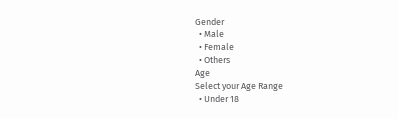Gender
  • Male
  • Female
  • Others
Age
Select your Age Range
  • Under 18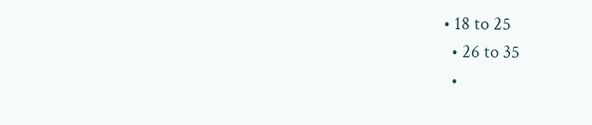• 18 to 25
  • 26 to 35
  •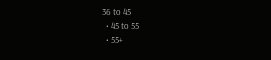36 to 45
  • 45 to 55
  • 55+